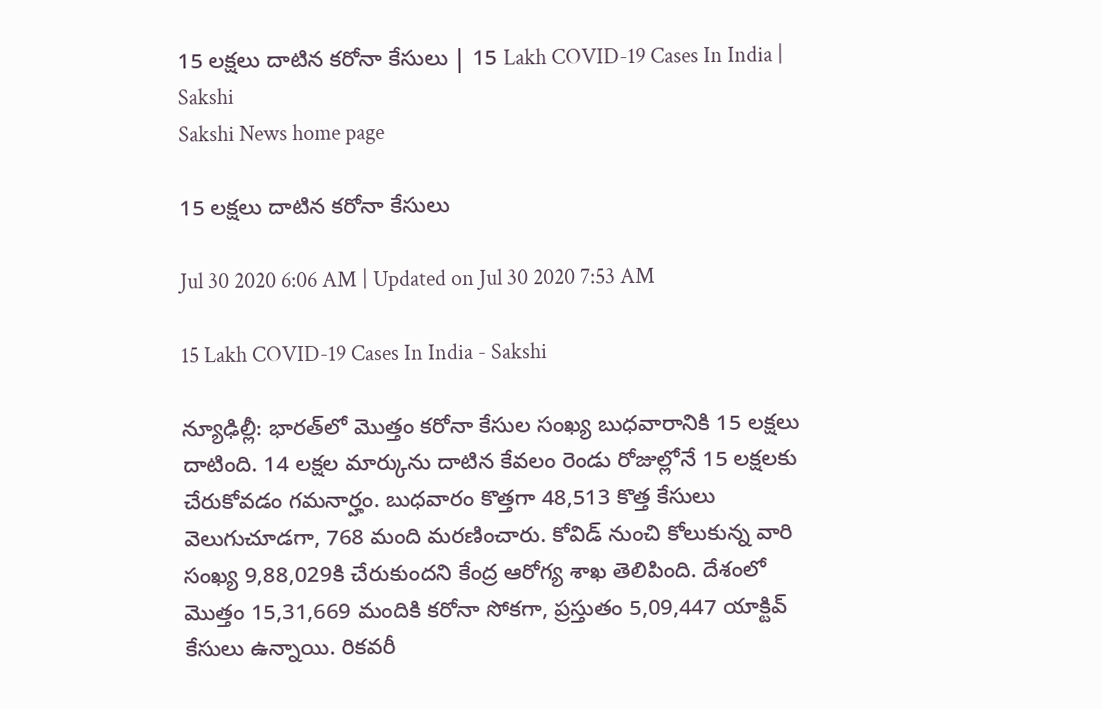15 లక్షలు దాటిన కరోనా కేసులు | 15 Lakh COVID-19 Cases In India | Sakshi
Sakshi News home page

15 లక్షలు దాటిన కరోనా కేసులు

Jul 30 2020 6:06 AM | Updated on Jul 30 2020 7:53 AM

15 Lakh COVID-19 Cases In India - Sakshi

న్యూఢిల్లీ: భారత్‌లో మొత్తం కరోనా కేసుల సంఖ్య బుధవారానికి 15 లక్షలు దాటింది. 14 లక్షల మార్కును దాటిన కేవలం రెండు రోజుల్లోనే 15 లక్షలకు చేరుకోవడం గమనార్హం. బుధవారం కొత్తగా 48,513 కొత్త కేసులు వెలుగుచూడగా, 768 మంది మరణించారు. కోవిడ్‌ నుంచి కోలుకున్న వారి సంఖ్య 9,88,029కి చేరుకుందని కేంద్ర ఆరోగ్య శాఖ తెలిపింది. దేశంలో మొత్తం 15,31,669 మందికి కరోనా సోకగా, ప్రస్తుతం 5,09,447 యాక్టివ్‌ కేసులు ఉన్నాయి. రికవరీ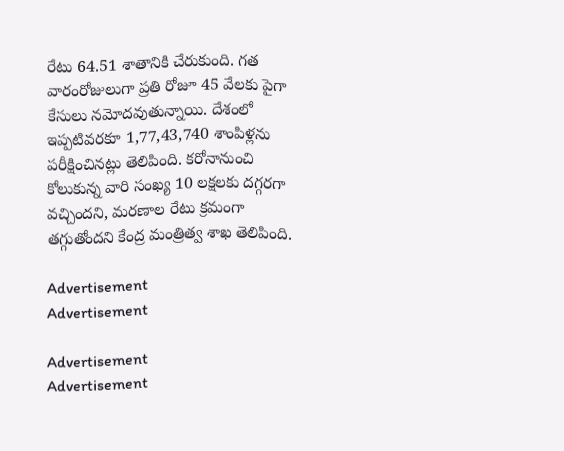రేటు 64.51 శాతానికి చేరుకుంది. గత వారంరోజులుగా ప్రతి రోజూ 45 వేలకు పైగా కేసులు నమోదవుతున్నాయి. దేశంలో ఇప్పటివరకూ 1,77,43,740 శాంపిళ్లను పరీక్షించినట్లు తెలిపింది. కరోనానుంచి కోలుకున్న వారి సంఖ్య 10 లక్షలకు దగ్గరగా వచ్చిందని, మరణాల రేటు క్రమంగా తగ్గుతోందని కేంద్ర మంత్రిత్వ శాఖ తెలిపింది.

Advertisement
Advertisement

Advertisement
Advertisement